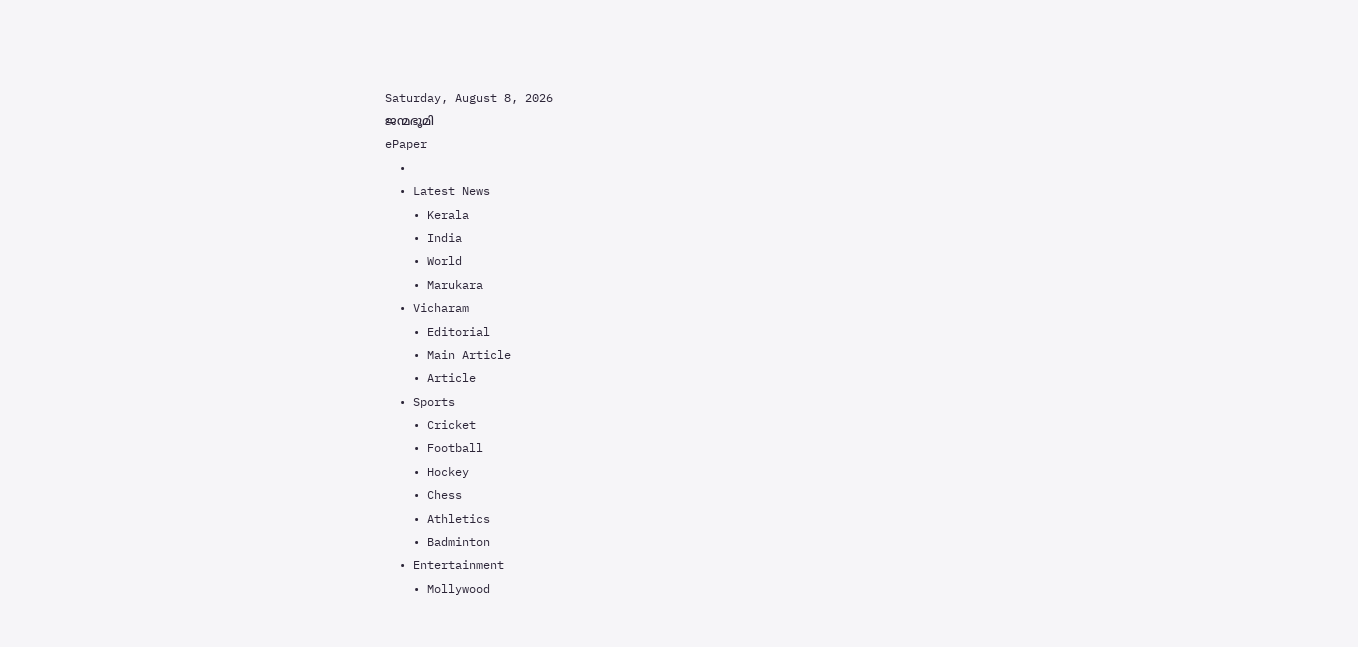Saturday, August 8, 2026
ജന്മഭൂമി
ePaper
  •
  • Latest News
    • Kerala
    • India
    • World
    • Marukara
  • Vicharam
    • Editorial
    • Main Article
    • Article
  • Sports
    • Cricket
    • Football
    • Hockey
    • Chess
    • Athletics
    • Badminton
  • Entertainment
    • Mollywood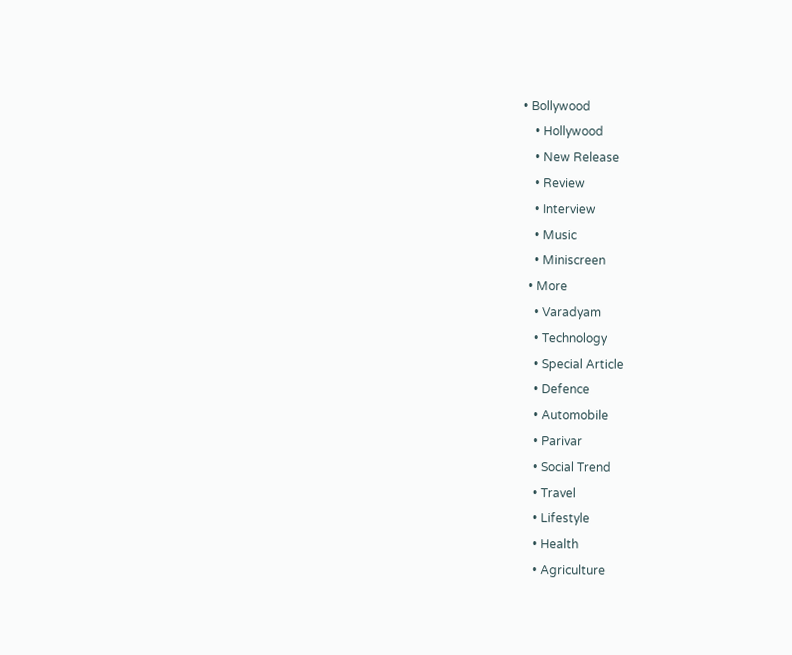• Bollywood
    • Hollywood
    • New Release
    • Review
    • Interview
    • Music
    • Miniscreen
  • More
    • Varadyam
    • Technology
    • Special Article
    • Defence
    • Automobile
    • Parivar
    • Social Trend
    • Travel
    • Lifestyle
    • Health
    • Agriculture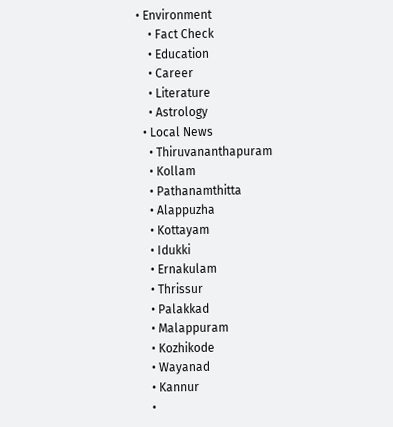• Environment
    • Fact Check
    • Education
    • Career
    • Literature
    • Astrology
  • Local News
    • Thiruvananthapuram
    • Kollam
    • Pathanamthitta
    • Alappuzha
    • Kottayam
    • Idukki
    • Ernakulam
    • Thrissur
    • Palakkad
    • Malappuram
    • Kozhikode
    • Wayanad
    • Kannur
    •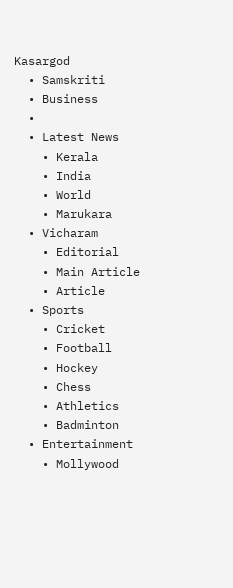Kasargod
  • Samskriti
  • Business
  •
  • Latest News
    • Kerala
    • India
    • World
    • Marukara
  • Vicharam
    • Editorial
    • Main Article
    • Article
  • Sports
    • Cricket
    • Football
    • Hockey
    • Chess
    • Athletics
    • Badminton
  • Entertainment
    • Mollywood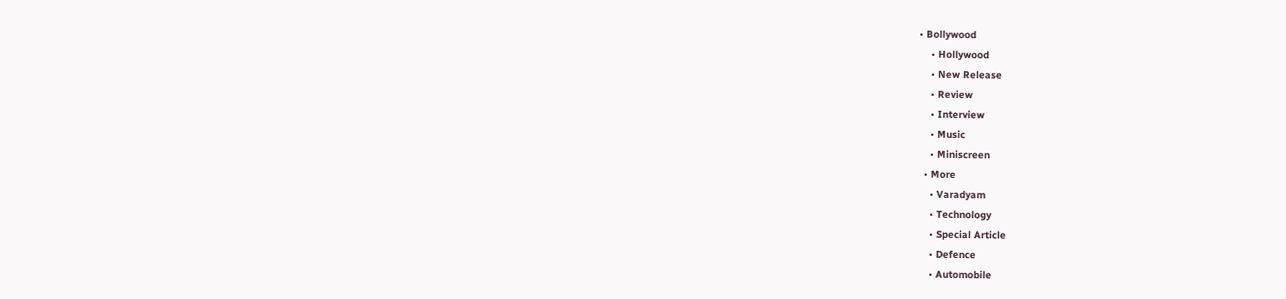• Bollywood
    • Hollywood
    • New Release
    • Review
    • Interview
    • Music
    • Miniscreen
  • More
    • Varadyam
    • Technology
    • Special Article
    • Defence
    • Automobile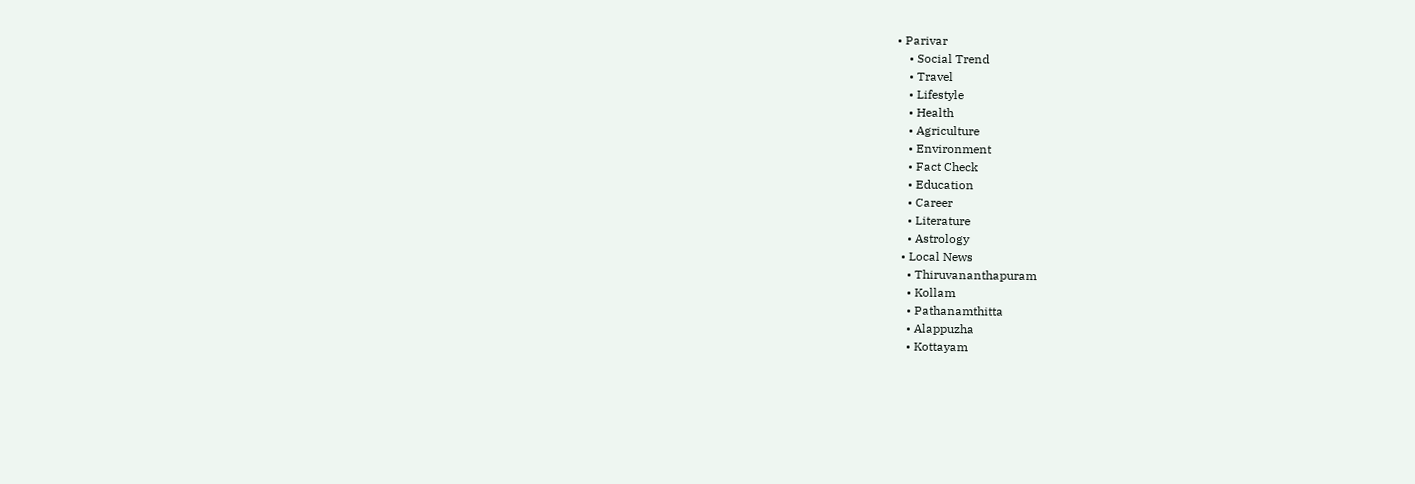• Parivar
    • Social Trend
    • Travel
    • Lifestyle
    • Health
    • Agriculture
    • Environment
    • Fact Check
    • Education
    • Career
    • Literature
    • Astrology
  • Local News
    • Thiruvananthapuram
    • Kollam
    • Pathanamthitta
    • Alappuzha
    • Kottayam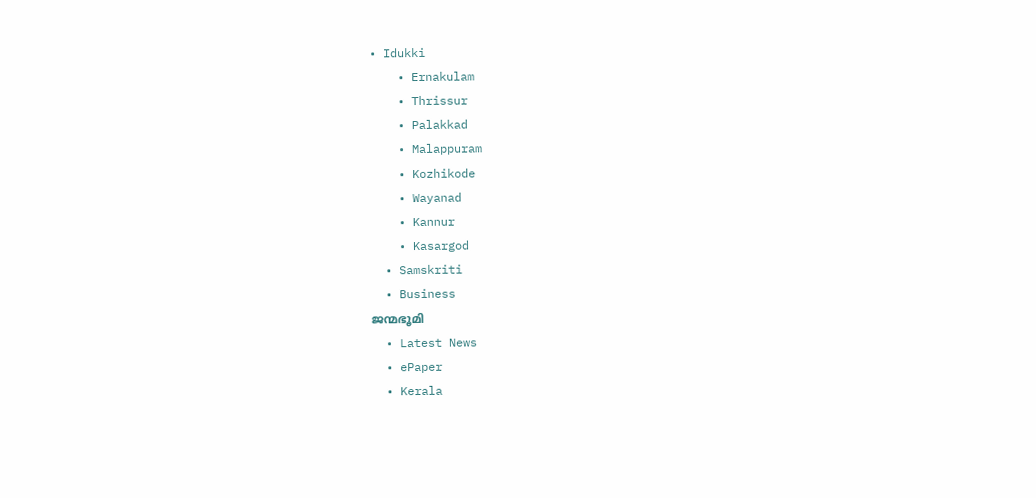• Idukki
    • Ernakulam
    • Thrissur
    • Palakkad
    • Malappuram
    • Kozhikode
    • Wayanad
    • Kannur
    • Kasargod
  • Samskriti
  • Business
ജന്മഭൂമി
  • Latest News
  • ePaper
  • Kerala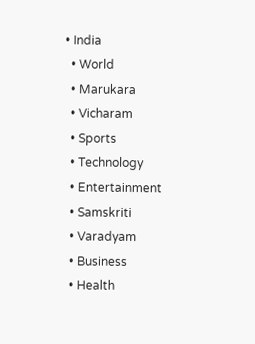• India
  • World
  • Marukara
  • Vicharam
  • Sports
  • Technology
  • Entertainment
  • Samskriti
  • Varadyam
  • Business
  • Health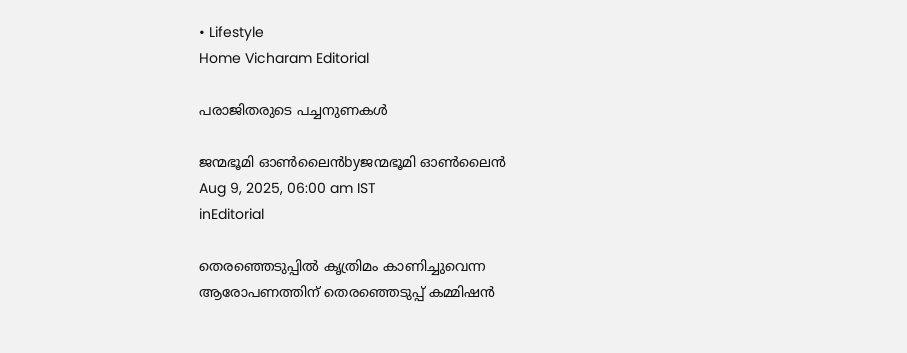• Lifestyle
Home Vicharam Editorial

പരാജിതരുടെ പച്ചനുണകള്‍

ജന്മഭൂമി ഓണ്‍ലൈന്‍byജന്മഭൂമി ഓണ്‍ലൈന്‍
Aug 9, 2025, 06:00 am IST
inEditorial

തെരഞ്ഞെടുപ്പില്‍ കൃത്രിമം കാണിച്ചുവെന്ന ആരോപണത്തിന് തെരഞ്ഞെടുപ്പ് കമ്മിഷന്‍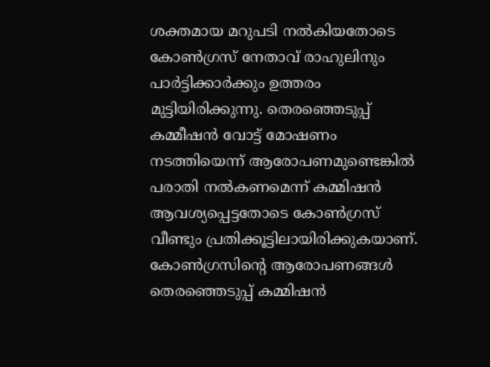ശക്തമായ മറുപടി നല്‍കിയതോടെ കോണ്‍ഗ്രസ് നേതാവ് രാഹുലിനും പാര്‍ട്ടിക്കാര്‍ക്കും ഉത്തരം മുട്ടിയിരിക്കുന്നു. തെരഞ്ഞെടുപ്പ് കമ്മീഷന്‍ വോട്ട് മോഷണം നടത്തിയെന്ന് ആരോപണമുണ്ടെങ്കില്‍ പരാതി നല്‍കണമെന്ന് കമ്മിഷന്‍ ആവശ്യപ്പെട്ടതോടെ കോണ്‍ഗ്രസ് വീണ്ടും പ്രതിക്കൂട്ടിലായിരിക്കുകയാണ്. കോണ്‍ഗ്രസിന്റെ ആരോപണങ്ങള്‍ തെരഞ്ഞെടുപ്പ് കമ്മിഷന്‍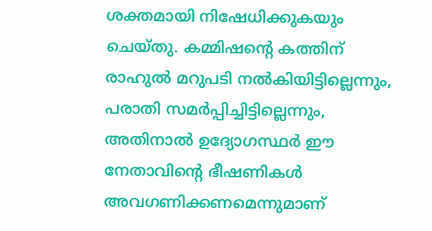ശക്തമായി നിഷേധിക്കുകയും ചെയ്തു. കമ്മിഷന്റെ കത്തിന് രാഹുല്‍ മറുപടി നല്‍കിയിട്ടില്ലെന്നും, പരാതി സമര്‍പ്പിച്ചിട്ടില്ലെന്നും, അതിനാല്‍ ഉദ്യോഗസ്ഥര്‍ ഈ നേതാവിന്റെ ഭീഷണികള്‍ അവഗണിക്കണമെന്നുമാണ്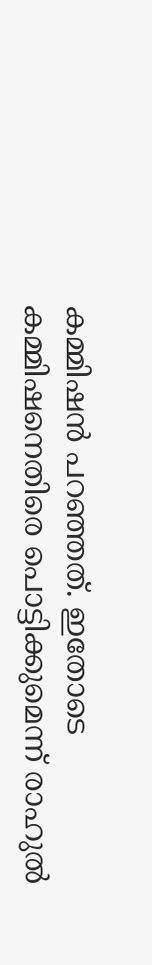കമ്മിഷന്‍ പറഞ്ഞത്. ഇതോടെ കമ്മിഷനെതിരെ പൊട്ടിക്കുമെന്ന് രാഹുല്‍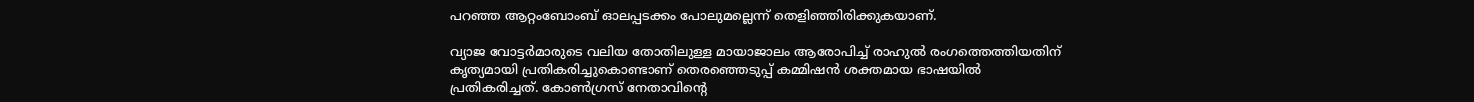പറഞ്ഞ ആറ്റംബോംബ് ഓലപ്പടക്കം പോലുമല്ലെന്ന് തെളിഞ്ഞിരിക്കുകയാണ്.

വ്യാജ വോട്ടര്‍മാരുടെ വലിയ തോതിലുള്ള മായാജാലം ആരോപിച്ച് രാഹുല്‍ രംഗത്തെത്തിയതിന് കൃത്യമായി പ്രതികരിച്ചുകൊണ്ടാണ് തെരഞ്ഞെടുപ്പ് കമ്മിഷന്‍ ശക്തമായ ഭാഷയില്‍ പ്രതികരിച്ചത്. കോണ്‍ഗ്രസ് നേതാവിന്റെ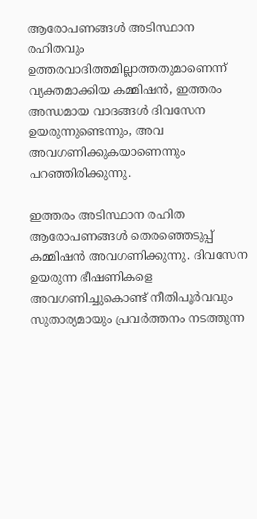ആരോപണങ്ങള്‍ അടിസ്ഥാന രഹിതവും ഉത്തരവാദിത്തമില്ലാത്തതുമാണെന്ന് വ്യക്തമാക്കിയ കമ്മിഷന്‍, ഇത്തരം അന്ധമായ വാദങ്ങള്‍ ദിവസേന ഉയരുന്നുണ്ടെന്നും, അവ അവഗണിക്കുകയാണെന്നും പറഞ്ഞിരിക്കുന്നു.

ഇത്തരം അടിസ്ഥാന രഹിത ആരോപണങ്ങള്‍ തെരഞ്ഞെടുപ്പ് കമ്മിഷന്‍ അവഗണിക്കുന്നു. ദിവസേന ഉയരുന്ന ഭീഷണികളെ അവഗണിച്ചുകൊണ്ട് നീതിപൂര്‍വവും സുതാര്യമായും പ്രവര്‍ത്തനം നടത്തുന്ന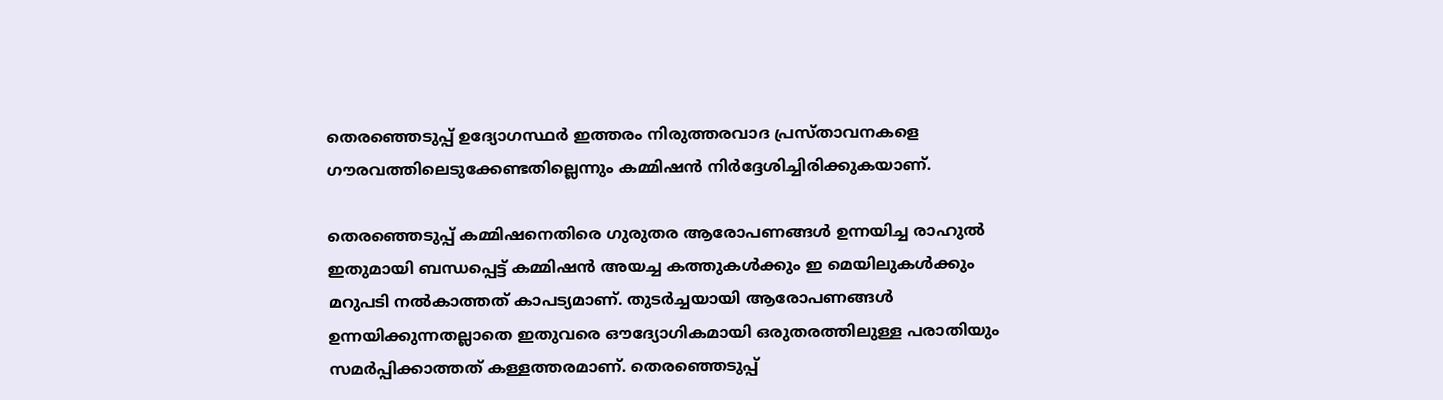തെരഞ്ഞെടുപ്പ് ഉദ്യോഗസ്ഥര്‍ ഇത്തരം നിരുത്തരവാദ പ്രസ്താവനകളെ ഗൗരവത്തിലെടുക്കേണ്ടതില്ലെന്നും കമ്മിഷന്‍ നിര്‍ദ്ദേശിച്ചിരിക്കുകയാണ്.

തെരഞ്ഞെടുപ്പ് കമ്മിഷനെതിരെ ഗുരുതര ആരോപണങ്ങള്‍ ഉന്നയിച്ച രാഹുല്‍ ഇതുമായി ബന്ധപ്പെട്ട് കമ്മിഷന്‍ അയച്ച കത്തുകള്‍ക്കും ഇ മെയിലുകള്‍ക്കും മറുപടി നല്‍കാത്തത് കാപട്യമാണ്. തുടര്‍ച്ചയായി ആരോപണങ്ങള്‍ ഉന്നയിക്കുന്നതല്ലാതെ ഇതുവരെ ഔദ്യോഗികമായി ഒരുതരത്തിലുള്ള പരാതിയും സമര്‍പ്പിക്കാത്തത് കള്ളത്തരമാണ്. തെരഞ്ഞെടുപ്പ്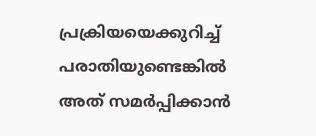പ്രക്രിയയെക്കുറിച്ച് പരാതിയുണ്ടെങ്കില്‍ അത് സമര്‍പ്പിക്കാന്‍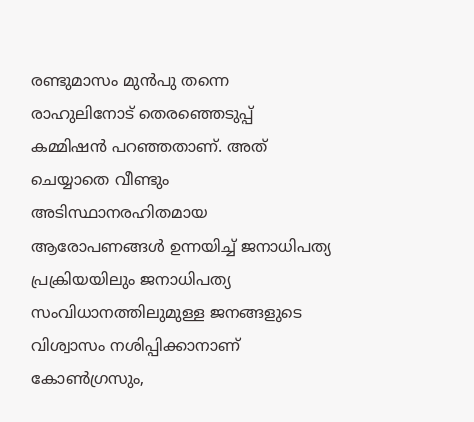രണ്ടുമാസം മുന്‍പു തന്നെ രാഹുലിനോട് തെരഞ്ഞെടുപ്പ് കമ്മിഷന്‍ പറഞ്ഞതാണ്. അത് ചെയ്യാതെ വീണ്ടും അടിസ്ഥാനരഹിതമായ ആരോപണങ്ങള്‍ ഉന്നയിച്ച് ജനാധിപത്യ പ്രക്രിയയിലും ജനാധിപത്യ സംവിധാനത്തിലുമുള്ള ജനങ്ങളുടെ വിശ്വാസം നശിപ്പിക്കാനാണ് കോണ്‍ഗ്രസും,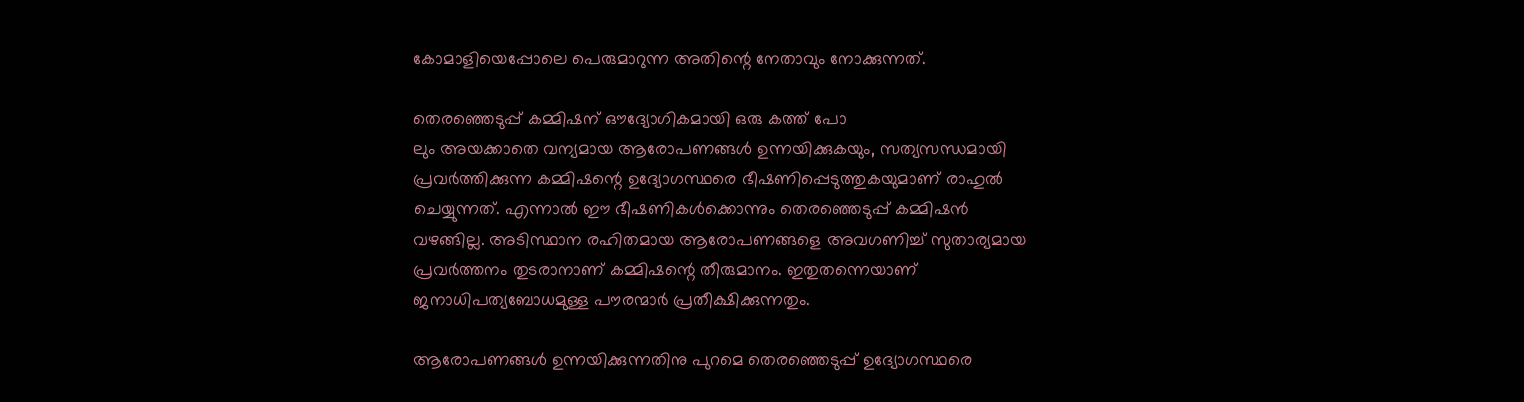കോമാളിയെപ്പോലെ പെരുമാറുന്ന അതിന്റെ നേതാവും നോക്കുന്നത്.

തെരഞ്ഞെടുപ്പ് കമ്മിഷന് ഔദ്യോഗികമായി ഒരു കത്ത് പോ
ലും അയക്കാതെ വന്യമായ ആരോപണങ്ങള്‍ ഉന്നയിക്കുകയും, സത്യസന്ധമായി പ്രവര്‍ത്തിക്കുന്ന കമ്മിഷന്റെ ഉദ്യോഗസ്ഥരെ ഭീഷണിപ്പെടുത്തുകയുമാണ് രാഹുല്‍ ചെയ്യുന്നത്. എന്നാല്‍ ഈ ഭീഷണികള്‍ക്കൊന്നും തെരഞ്ഞെടുപ്പ് കമ്മിഷന്‍ വഴങ്ങില്ല. അടിസ്ഥാന രഹിതമായ ആരോപണങ്ങളെ അവഗണിച്ച് സുതാര്യമായ പ്രവര്‍ത്തനം തുടരാനാണ് കമ്മിഷന്റെ തീരുമാനം. ഇതുതന്നെയാണ് ജനാധിപത്യബോധമുള്ള പൗരന്മാര്‍ പ്രതീക്ഷിക്കുന്നതും.

ആരോപണങ്ങള്‍ ഉന്നയിക്കുന്നതിനു പുറമെ തെരഞ്ഞെടുപ്പ് ഉദ്യോഗസ്ഥരെ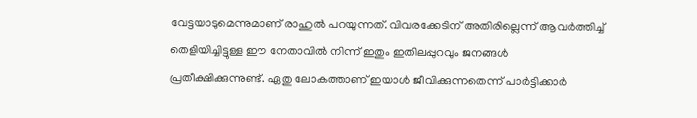വേട്ടയാടുമെന്നുമാണ് രാഹുല്‍ പറയുന്നത്. വിവരക്കേടിന് അതിരില്ലെന്ന് ആവര്‍ത്തിച്ച് തെളിയിച്ചിട്ടുള്ള ഈ നേതാവില്‍ നിന്ന് ഇതും ഇതിലപ്പുറവും ജനങ്ങള്‍ പ്രതീക്ഷിക്കുന്നുണ്ട്. ഏതു ലോകത്താണ് ഇയാള്‍ ജീവിക്കുന്നതെന്ന് പാര്‍ട്ടിക്കാര്‍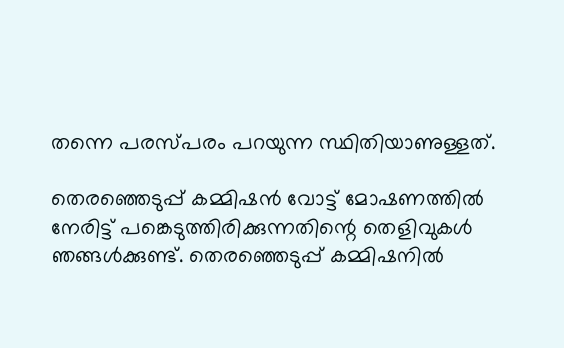തന്നെ പരസ്പരം പറയുന്ന സ്ഥിതിയാണുള്ളത്.

തെരഞ്ഞെടുപ്പ് കമ്മിഷന്‍ വോട്ട് മോഷണത്തില്‍ നേരിട്ട് പങ്കെടുത്തിരിക്കുന്നതിന്റെ തെളിവുകള്‍ ഞങ്ങള്‍ക്കുണ്ട്. തെരഞ്ഞെടുപ്പ് കമ്മിഷനില്‍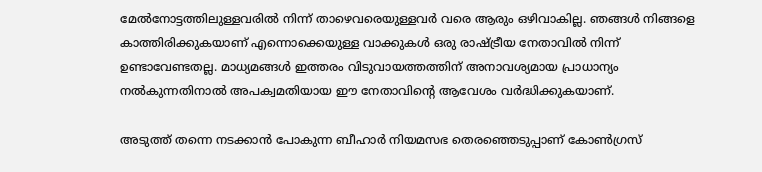മേല്‍നോട്ടത്തിലുള്ളവരില്‍ നിന്ന് താഴെവരെയുള്ളവര്‍ വരെ ആരും ഒഴിവാകില്ല. ഞങ്ങള്‍ നിങ്ങളെ കാത്തിരിക്കുകയാണ് എന്നൊക്കെയുള്ള വാക്കുകള്‍ ഒരു രാഷ്‌ട്രീയ നേതാവില്‍ നിന്ന് ഉണ്ടാവേണ്ടതല്ല. മാധ്യമങ്ങള്‍ ഇത്തരം വിടുവായത്തത്തിന് അനാവശ്യമായ പ്രാധാന്യം നല്‍കുന്നതിനാല്‍ അപക്വമതിയായ ഈ നേതാവിന്റെ ആവേശം വര്‍ദ്ധിക്കുകയാണ്.

അടുത്ത് തന്നെ നടക്കാന്‍ പോകുന്ന ബീഹാര്‍ നിയമസഭ തെരഞ്ഞെടുപ്പാണ് കോണ്‍ഗ്രസ്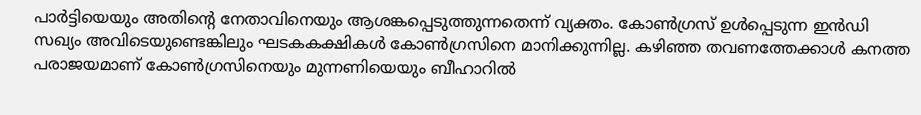പാര്‍ട്ടിയെയും അതിന്റെ നേതാവിനെയും ആശങ്കപ്പെടുത്തുന്നതെന്ന് വ്യക്തം. കോണ്‍ഗ്രസ് ഉള്‍പ്പെടുന്ന ഇന്‍ഡി സഖ്യം അവിടെയുണ്ടെങ്കിലും ഘടകകക്ഷികള്‍ കോണ്‍ഗ്രസിനെ മാനിക്കുന്നില്ല. കഴിഞ്ഞ തവണത്തേക്കാള്‍ കനത്ത പരാജയമാണ് കോണ്‍ഗ്രസിനെയും മുന്നണിയെയും ബീഹാറില്‍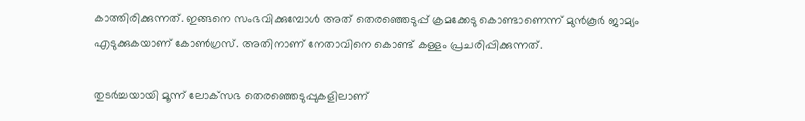കാത്തിരിക്കുന്നത്. ഇങ്ങനെ സംഭവിക്കുമ്പോള്‍ അത് തെരഞ്ഞെടുപ്പ് ക്രമക്കേടു കൊണ്ടാണെന്ന് മുന്‍കൂര്‍ ജാമ്യം എടുക്കുകയാണ് കോണ്‍ഗ്രസ്. അതിനാണ് നേതാവിനെ കൊണ്ട് കള്ളം പ്രചരിപ്പിക്കുന്നത്.

തുടര്‍ച്ചയായി മൂന്ന് ലോക്‌സഭ തെരഞ്ഞെടുപ്പുകളിലാണ്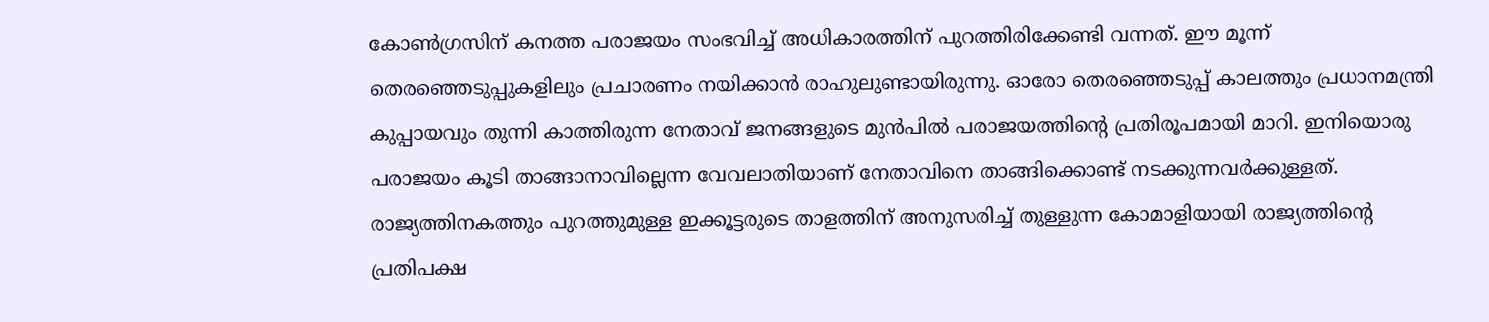കോണ്‍ഗ്രസിന് കനത്ത പരാജയം സംഭവിച്ച് അധികാരത്തിന് പുറത്തിരിക്കേണ്ടി വന്നത്. ഈ മൂന്ന് തെരഞ്ഞെടുപ്പുകളിലും പ്രചാരണം നയിക്കാന്‍ രാഹുലുണ്ടായിരുന്നു. ഓരോ തെരഞ്ഞെടുപ്പ് കാലത്തും പ്രധാനമന്ത്രി കുപ്പായവും തുന്നി കാത്തിരുന്ന നേതാവ് ജനങ്ങളുടെ മുന്‍പില്‍ പരാജയത്തിന്റെ പ്രതിരൂപമായി മാറി. ഇനിയൊരു പരാജയം കൂടി താങ്ങാനാവില്ലെന്ന വേവലാതിയാണ് നേതാവിനെ താങ്ങിക്കൊണ്ട് നടക്കുന്നവര്‍ക്കുള്ളത്. രാജ്യത്തിനകത്തും പുറത്തുമുള്ള ഇക്കൂട്ടരുടെ താളത്തിന് അനുസരിച്ച് തുള്ളുന്ന കോമാളിയായി രാജ്യത്തിന്റെ പ്രതിപക്ഷ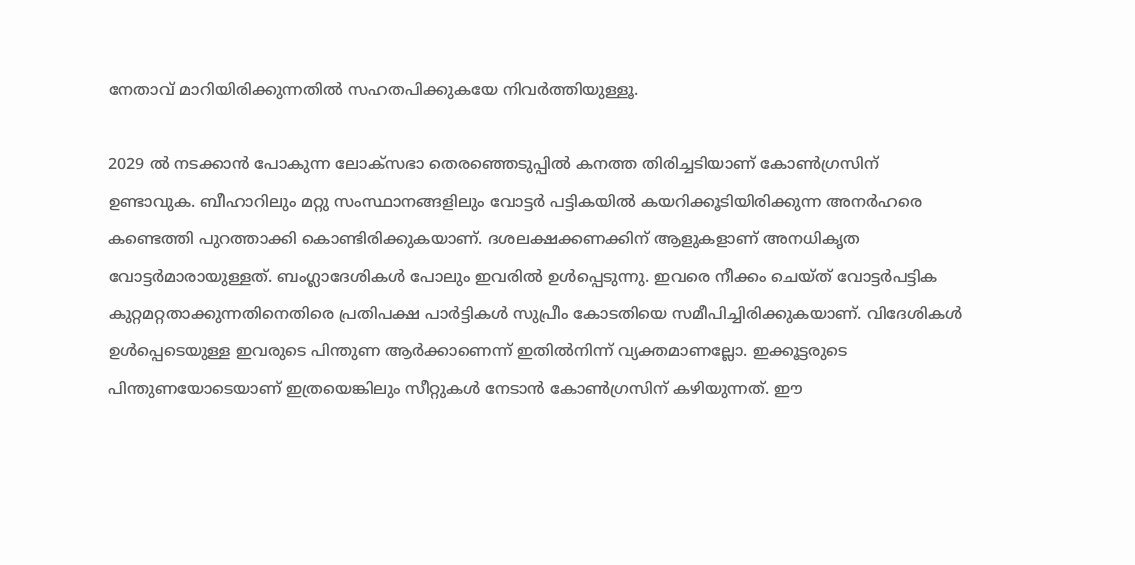നേതാവ് മാറിയിരിക്കുന്നതില്‍ സഹതപിക്കുകയേ നിവര്‍ത്തിയുള്ളൂ.

2029 ല്‍ നടക്കാന്‍ പോകുന്ന ലോക്‌സഭാ തെരഞ്ഞെടുപ്പില്‍ കനത്ത തിരിച്ചടിയാണ് കോണ്‍ഗ്രസിന് ഉണ്ടാവുക. ബീഹാറിലും മറ്റു സംസ്ഥാനങ്ങളിലും വോട്ടര്‍ പട്ടികയില്‍ കയറിക്കൂടിയിരിക്കുന്ന അനര്‍ഹരെ കണ്ടെത്തി പുറത്താക്കി കൊണ്ടിരിക്കുകയാണ്. ദശലക്ഷക്കണക്കിന് ആളുകളാണ് അനധികൃത വോട്ടര്‍മാരായുള്ളത്. ബംഗ്ലാദേശികള്‍ പോലും ഇവരില്‍ ഉള്‍പ്പെടുന്നു. ഇവരെ നീക്കം ചെയ്ത് വോട്ടര്‍പട്ടിക കുറ്റമറ്റതാക്കുന്നതിനെതിരെ പ്രതിപക്ഷ പാര്‍ട്ടികള്‍ സുപ്രീം കോടതിയെ സമീപിച്ചിരിക്കുകയാണ്. വിദേശികള്‍ ഉള്‍പ്പെടെയുള്ള ഇവരുടെ പിന്തുണ ആര്‍ക്കാണെന്ന് ഇതില്‍നിന്ന് വ്യക്തമാണല്ലോ. ഇക്കൂട്ടരുടെ പിന്തുണയോടെയാണ് ഇത്രയെങ്കിലും സീറ്റുകള്‍ നേടാന്‍ കോണ്‍ഗ്രസിന് കഴിയുന്നത്. ഈ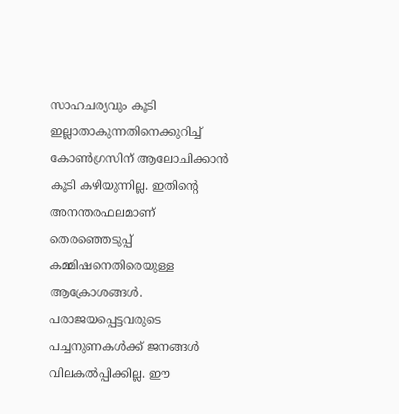സാഹചര്യവും കൂടി ഇല്ലാതാകുന്നതിനെക്കുറിച്ച് കോണ്‍ഗ്രസിന് ആലോചിക്കാന്‍ കൂടി കഴിയുന്നില്ല. ഇതിന്റെ അനന്തരഫലമാണ് തെരഞ്ഞെടുപ്പ് കമ്മിഷനെതിരെയുള്ള ആക്രോശങ്ങള്‍. പരാജയപ്പെട്ടവരുടെ പച്ചനുണകള്‍ക്ക് ജനങ്ങള്‍ വിലകല്‍പ്പിക്കില്ല. ഈ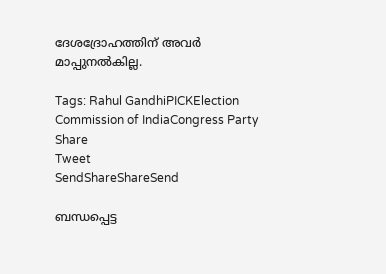ദേശദ്രോഹത്തിന് അവര്‍ മാപ്പുനല്‍കില്ല.

Tags: Rahul GandhiPICKElection Commission of IndiaCongress Party
Share
Tweet
SendShareShareSend

ബന്ധപ്പെട്ട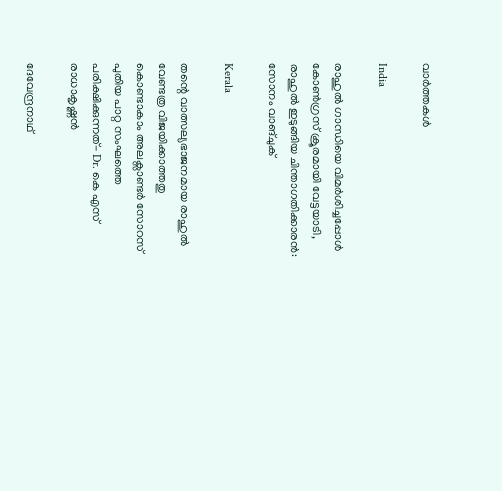വാര്‍ത്തകള്‍

India

രാഹുല്‍ ഗാന്ധിയെ വിമര്‍ശിച്ചപ്പോള്‍ കോണ്‍ഗ്രസ് ക്രൂരമായി വേട്ടയാടി, രാഹുല്‍ ഇടുങ്ങിയ ചിന്താഗതിക്കാരന്‍: സോനം വാങ്ചുക്

Kerala

തന്റെ വാത്സല്യഭാജനമായ രാഹുൽ വേണ്ടത്ര വിജയിക്കാത്തതു കൊണ്ടാകാം അലക്സാണ്ടർ സോറസ് പുതിയ പാറ്റ സംഘത്തെ പരിക്ഷിക്കുന്നത്- Dr. കെ എസ് രാധാകൃഷ്ണൻ

ദേവേന്ദ്രനാഥ്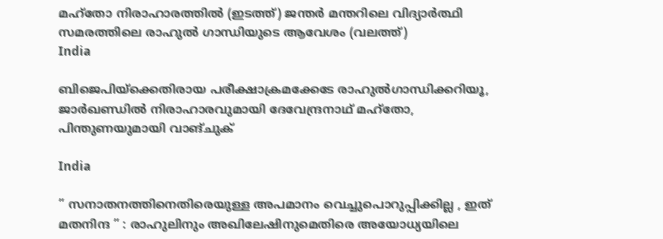മഹ്തോ നിരാഹാരത്തില്‍ (ഇടത്ത്) ജന്തര്‍ മന്തറിലെ വിദ്യാര്‍ത്ഥി സമരത്തിലെ രാഹുല്‍ ഗാന്ധിയുടെ ആവേശം (വലത്ത്)
India

ബിജെപിയ്‌ക്കെതിരായ പരീക്ഷാക്രമക്കേടേ രാഹുല്‍ഗാന്ധിക്കറിയൂ, ജാര്‍ഖണ്ഡില്‍ നിരാഹാരവുമായി ദേവേന്ദ്രനാഥ് മഹ്തോ, പിന്തുണയുമായി വാങ്ചുക്

India

” സനാതനത്തിനെതിരെയുള്ള അപമാനം വെച്ചുപൊറുപ്പിക്കില്ല , ഇത് മതനിന്ദ ” : രാഹുലിനും അഖിലേഷിനുമെതിരെ അയോധ്യയിലെ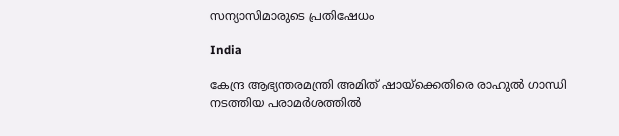സന്യാസിമാരുടെ പ്രതിഷേധം

India

കേന്ദ്ര ആഭ്യന്തരമന്ത്രി അമിത് ഷായ്‌ക്കെതിരെ രാഹുൽ ഗാന്ധി നടത്തിയ പരാമർശത്തിൽ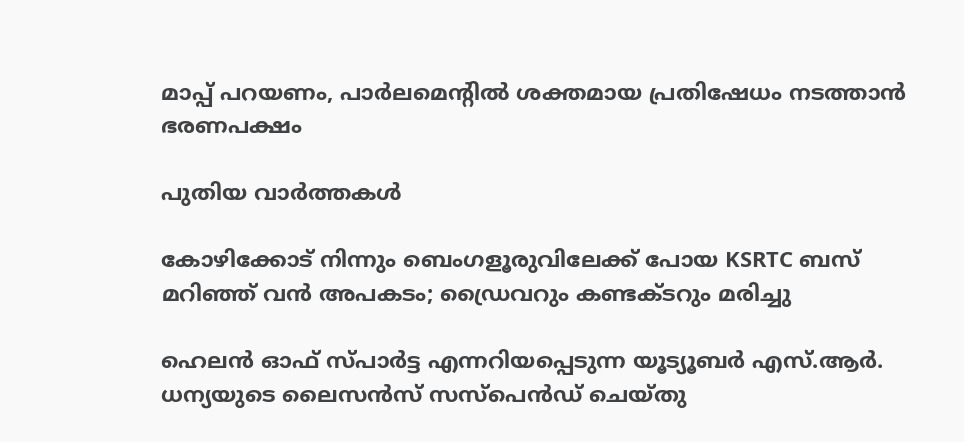മാപ്പ് പറയണം, പാർലമെൻ്റിൽ ശക്തമായ പ്രതിഷേധം നടത്താൻ ഭരണപക്ഷം

പുതിയ വാര്‍ത്തകള്‍

കോഴിക്കോട് നിന്നും ബെംഗളൂരുവിലേക്ക് പോയ KSRTC ബസ് മറിഞ്ഞ് വൻ അപകടം; ഡ്രൈവറും കണ്ടക്ടറും മരിച്ചു

ഹെലൻ ഓഫ് സ്പാർട്ട എന്നറിയപ്പെടുന്ന യൂട്യൂബർ എസ്.ആർ. ധന്യയുടെ ലൈസൻസ് സസ്‌പെൻഡ് ചെയ്തു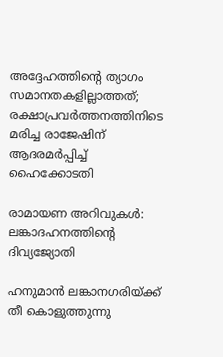അദ്ദേഹത്തിന്റെ ത്യാഗം സമാനതകളില്ലാത്തത്; രക്ഷാപ്രവർത്തനത്തിനിടെ മരിച്ച രാജേഷിന് ആദരമർപ്പിച്ച് ഹൈക്കോടതി

രാമായണ അറിവുകള്‍: ലങ്കാദഹനത്തിന്റെ ദിവ്യജ്യോതി

ഹനുമാന്‍ ലങ്കാനഗരിയ്ക്ക് തീ കൊളുത്തുന്നു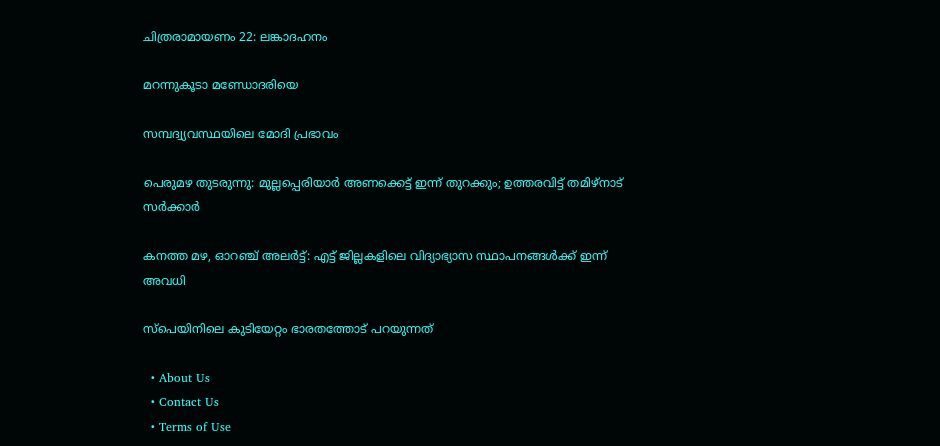ചിത്രരാമായണം 22: ലങ്കാദഹനം

മറന്നുകൂടാ മണ്ഡോദരിയെ

സമ്പദ്വ്യവസ്ഥയിലെ മോദി പ്രഭാവം

പെരുമഴ തുടരുന്നു: മുല്ലപ്പെരിയാർ അണക്കെട്ട് ഇന്ന് തുറക്കും; ഉത്തരവിട്ട് തമിഴ്നാട് സർക്കാർ

കനത്ത മഴ, ഓറഞ്ച് അലർട്ട്: എട്ട് ജില്ലകളിലെ വിദ്യാഭ്യാസ സ്ഥാപനങ്ങൾക്ക് ഇന്ന് അവധി

സ്‌പെയിനിലെ കുടിയേറ്റം ഭാരതത്തോട് പറയുന്നത്

  • About Us
  • Contact Us
  • Terms of Use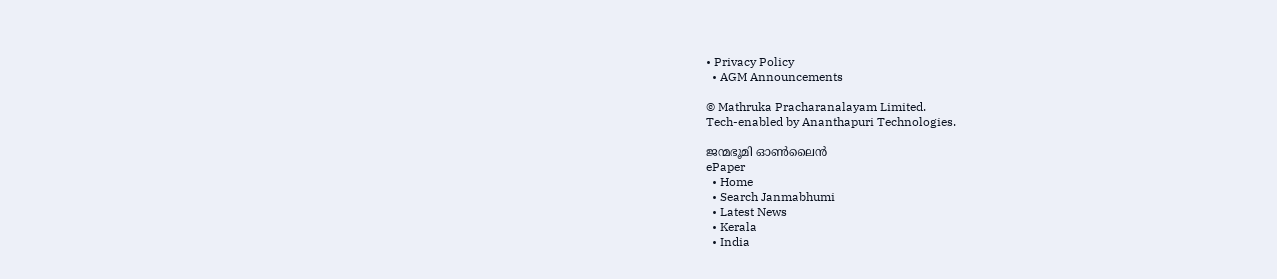• Privacy Policy
  • AGM Announcements

© Mathruka Pracharanalayam Limited.
Tech-enabled by Ananthapuri Technologies.

ജന്മഭൂമി ഓണ്‍ലൈന്‍
ePaper
  • Home
  • Search Janmabhumi
  • Latest News
  • Kerala
  • India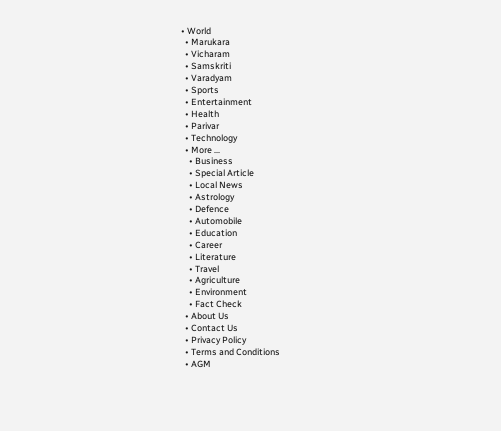• World
  • Marukara
  • Vicharam
  • Samskriti
  • Varadyam
  • Sports
  • Entertainment
  • Health
  • Parivar
  • Technology
  • More …
    • Business
    • Special Article
    • Local News
    • Astrology
    • Defence
    • Automobile
    • Education
    • Career
    • Literature
    • Travel
    • Agriculture
    • Environment
    • Fact Check
  • About Us
  • Contact Us
  • Privacy Policy
  • Terms and Conditions
  • AGM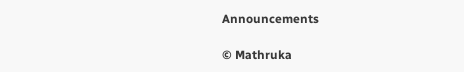Announcements

© Mathruka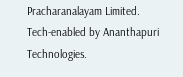Pracharanalayam Limited.
Tech-enabled by Ananthapuri Technologies.